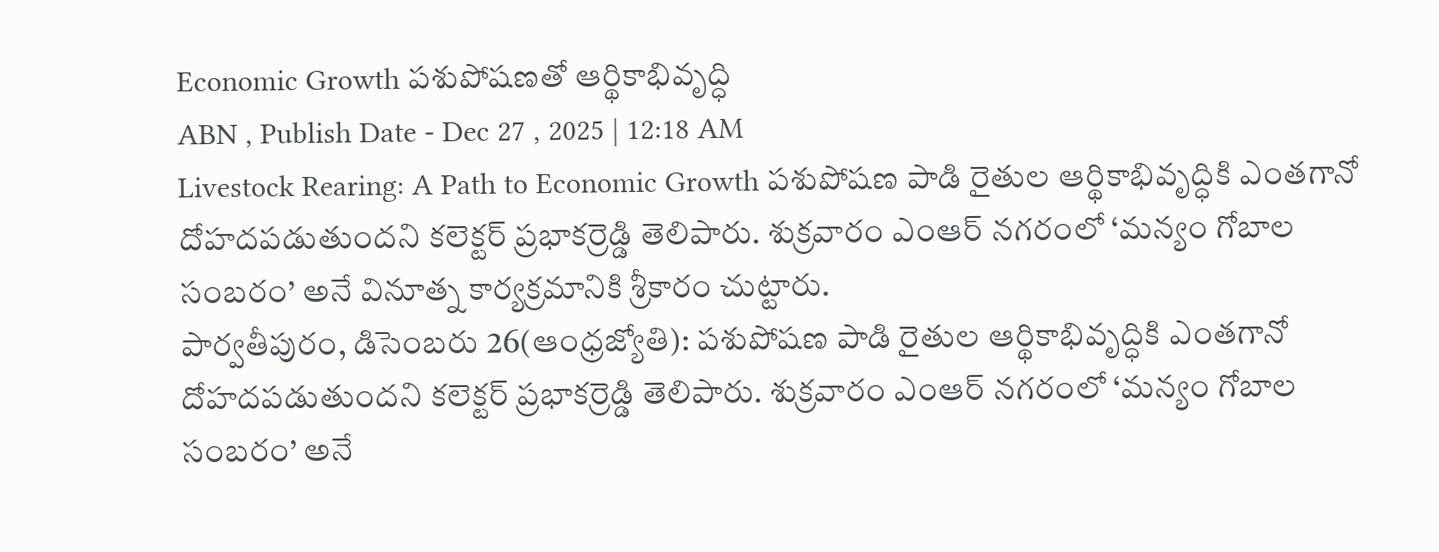Economic Growth పశుపోషణతో ఆర్థికాభివృద్ధి
ABN , Publish Date - Dec 27 , 2025 | 12:18 AM
Livestock Rearing: A Path to Economic Growth పశుపోషణ పాడి రైతుల ఆర్థికాభివృద్ధికి ఎంతగానో దోహదపడుతుందని కలెక్టర్ ప్రభాకర్రెడ్డి తెలిపారు. శుక్రవారం ఎంఆర్ నగరంలో ‘మన్యం గోబాల సంబరం’ అనే వినూత్న కార్యక్రమానికి శ్రీకారం చుట్టారు.
పార్వతీపురం, డిసెంబరు 26(ఆంధ్రజ్యోతి): పశుపోషణ పాడి రైతుల ఆర్థికాభివృద్ధికి ఎంతగానో దోహదపడుతుందని కలెక్టర్ ప్రభాకర్రెడ్డి తెలిపారు. శుక్రవారం ఎంఆర్ నగరంలో ‘మన్యం గోబాల సంబరం’ అనే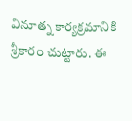వినూత్న కార్యక్రమానికి శ్రీకారం చుట్టారు. ఈ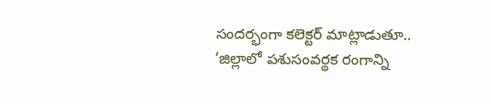సందర్భంగా కలెక్టర్ మాట్లాడుతూ.. ‘జిల్లాలో పశుసంవర్థక రంగాన్ని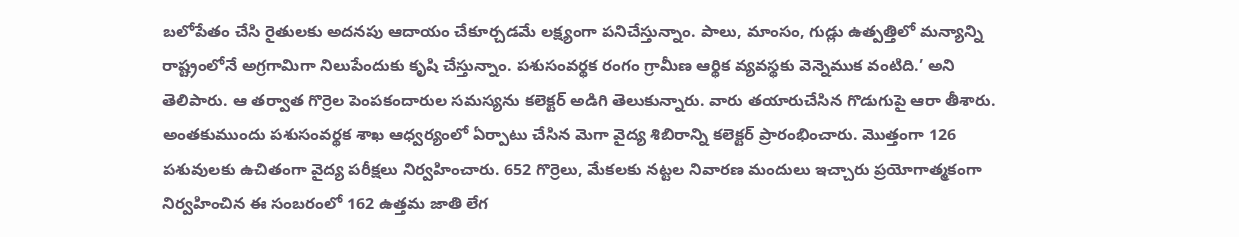బలోపేతం చేసి రైతులకు అదనపు ఆదాయం చేకూర్చడమే లక్ష్యంగా పనిచేస్తున్నాం. పాలు, మాంసం, గుడ్లు ఉత్పత్తిలో మన్యాన్ని రాష్ట్రంలోనే అగ్రగామిగా నిలుపేందుకు కృషి చేస్తున్నాం. పశుసంవర్థక రంగం గ్రామీణ ఆర్థిక వ్యవస్థకు వెన్నెముక వంటిది.’ అని తెలిపారు. ఆ తర్వాత గొర్రెల పెంపకందారుల సమస్యను కలెక్టర్ అడిగి తెలుకున్నారు. వారు తయారుచేసిన గొడుగుపై ఆరా తీశారు. అంతకుముందు పశుసంవర్థక శాఖ ఆధ్వర్యంలో ఏర్పాటు చేసిన మెగా వైద్య శిబిరాన్ని కలెక్టర్ ప్రారంభించారు. మొత్తంగా 126 పశువులకు ఉచితంగా వైద్య పరీక్షలు నిర్వహించారు. 652 గొర్రెలు, మేకలకు నట్టల నివారణ మందులు ఇచ్చారు ప్రయోగాత్మకంగా నిర్వహించిన ఈ సంబరంలో 162 ఉత్తమ జాతి లేగ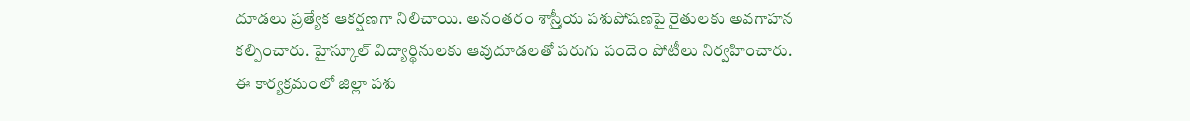దూడలు ప్రత్యేక ఆకర్షణగా నిలిచాయి. అనంతరం శాస్ర్తీయ పశుపోషణపై రైతులకు అవగాహన కల్పించారు. హైస్కూల్ విద్యార్థినులకు ఆవుదూడలతో పరుగు పందెం పోటీలు నిర్వహించారు. ఈ కార్యక్రమంలో జిల్లా పశు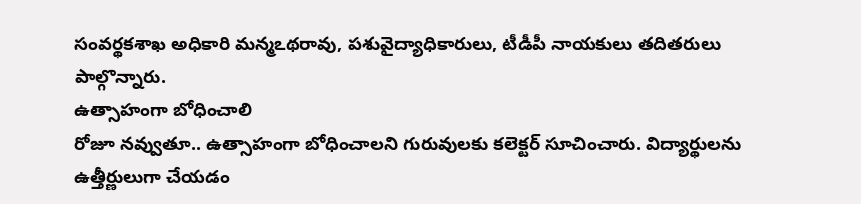సంవర్థకశాఖ అధికారి మన్మఽథరావు, పశువైద్యాధికారులు, టీడీపీ నాయకులు తదితరులు పాల్గొన్నారు.
ఉత్సాహంగా బోధించాలి
రోజూ నవ్వుతూ.. ఉత్సాహంగా బోధించాలని గురువులకు కలెక్టర్ సూచించారు. విద్యార్థులను ఉత్తీర్ణులుగా చేయడం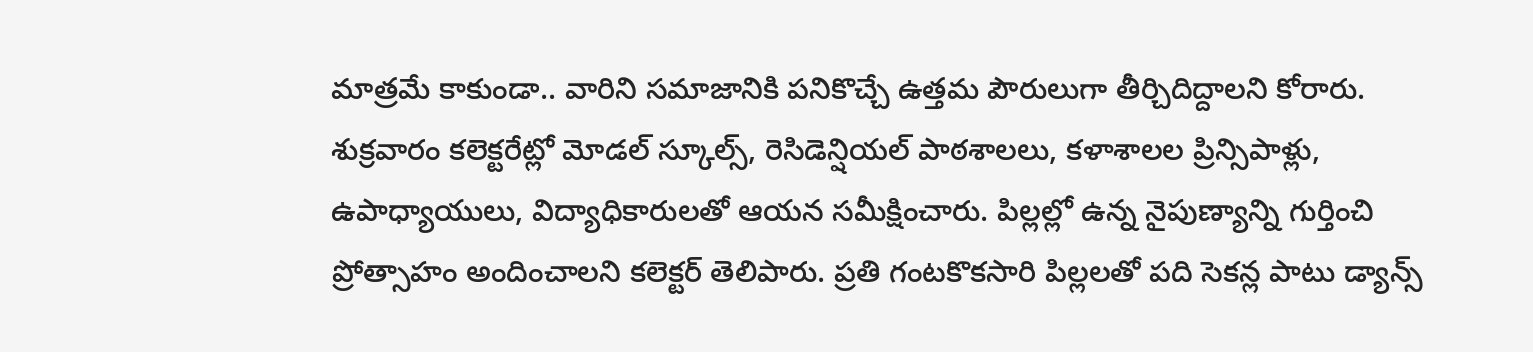మాత్రమే కాకుండా.. వారిని సమాజానికి పనికొచ్చే ఉత్తమ పౌరులుగా తీర్చిదిద్దాలని కోరారు. శుక్రవారం కలెక్టరేట్లో మోడల్ స్కూల్స్, రెసిడెన్షియల్ పాఠశాలలు, కళాశాలల ప్రిన్సిపాళ్లు, ఉపాధ్యాయులు, విద్యాధికారులతో ఆయన సమీక్షించారు. పిల్లల్లో ఉన్న నైపుణ్యాన్ని గుర్తించి ప్రోత్సాహం అందించాలని కలెక్టర్ తెలిపారు. ప్రతి గంటకొకసారి పిల్లలతో పది సెకన్ల పాటు డ్యాన్స్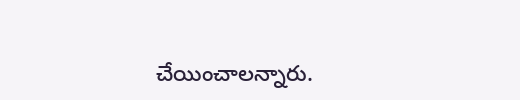చేయించాలన్నారు.